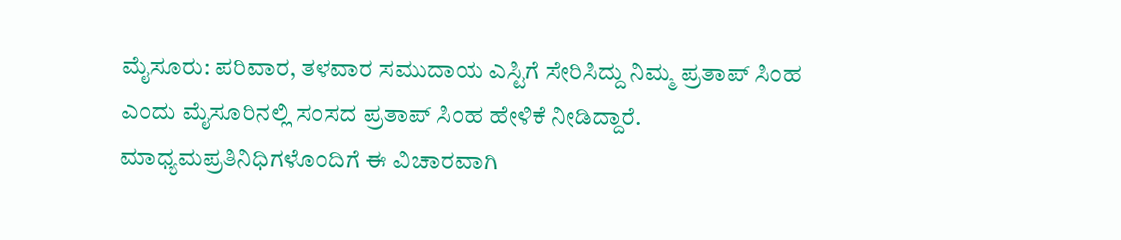ಮೈಸೂರು: ಪರಿವಾರ, ತಳವಾರ ಸಮುದಾಯ ಎಸ್ಟಿಗೆ ಸೇರಿಸಿದ್ದು ನಿಮ್ಮ ಪ್ರತಾಪ್ ಸಿಂಹ ಎಂದು ಮೈಸೂರಿನಲ್ಲಿ ಸಂಸದ ಪ್ರತಾಪ್ ಸಿಂಹ ಹೇಳಿಕೆ ನೀಡಿದ್ದಾರೆ. ಮಾಧ್ಯಮಪ್ರತಿನಿಧಿಗಳೊಂದಿಗೆ ಈ ವಿಚಾರವಾಗಿ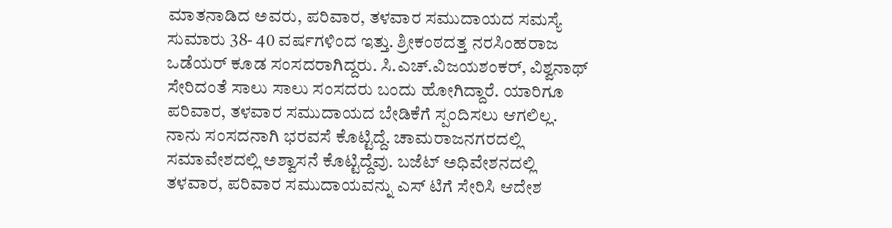ಮಾತನಾಡಿದ ಅವರು, ಪರಿವಾರ, ತಳವಾರ ಸಮುದಾಯದ ಸಮಸ್ಯೆ ಸುಮಾರು 38- 40 ವರ್ಷಗಳಿಂದ ಇತ್ತು. ಶ್ರೀಕಂಠದತ್ತ ನರಸಿಂಹರಾಜ ಒಡೆಯರ್ ಕೂಡ ಸಂಸದರಾಗಿದ್ದರು. ಸಿ.ಎಚ್.ವಿಜಯಶಂಕರ್, ವಿಶ್ವನಾಥ್ ಸೇರಿದಂತೆ ಸಾಲು ಸಾಲು ಸಂಸದರು ಬಂದು ಹೋಗಿದ್ದಾರೆ. ಯಾರಿಗೂ ಪರಿವಾರ, ತಳವಾರ ಸಮುದಾಯದ ಬೇಡಿಕೆಗೆ ಸ್ಪಂದಿಸಲು ಆಗಲಿಲ್ಲ. ನಾನು ಸಂಸದನಾಗಿ ಭರವಸೆ ಕೊಟ್ಟಿದ್ದೆ. ಚಾಮರಾಜನಗರದಲ್ಲಿ ಸಮಾವೇಶದಲ್ಲಿ ಅಶ್ವಾಸನೆ ಕೊಟ್ಟಿದ್ದೆವು. ಬಜೆಟ್ ಅಧಿವೇಶನದಲ್ಲಿ ತಳವಾರ, ಪರಿವಾರ ಸಮುದಾಯವನ್ನು ಎಸ್ ಟಿಗೆ ಸೇರಿಸಿ ಆದೇಶ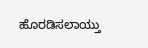ಹೊರಡಿಸಲಾಯ್ತು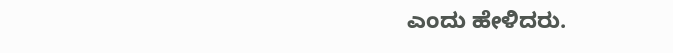ಎಂದು ಹೇಳಿದರು.